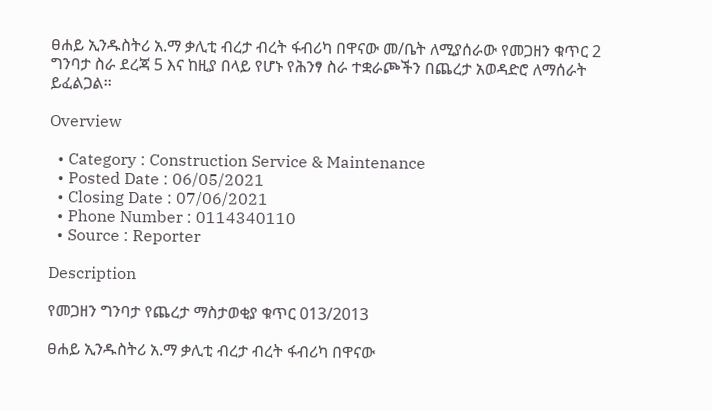ፀሐይ ኢንዱስትሪ አ.ማ ቃሊቲ ብረታ ብረት ፋብሪካ በዋናው መ/ቤት ለሚያሰራው የመጋዘን ቁጥር 2 ግንባታ ስራ ደረጃ 5 እና ከዚያ በላይ የሆኑ የሕንፃ ስራ ተቋራጮችን በጨረታ አወዳድሮ ለማሰራት ይፈልጋል፡፡

Overview

  • Category : Construction Service & Maintenance
  • Posted Date : 06/05/2021
  • Closing Date : 07/06/2021
  • Phone Number : 0114340110
  • Source : Reporter

Description

የመጋዘን ግንባታ የጨረታ ማስታወቂያ ቁጥር 013/2013

ፀሐይ ኢንዱስትሪ አ.ማ ቃሊቲ ብረታ ብረት ፋብሪካ በዋናው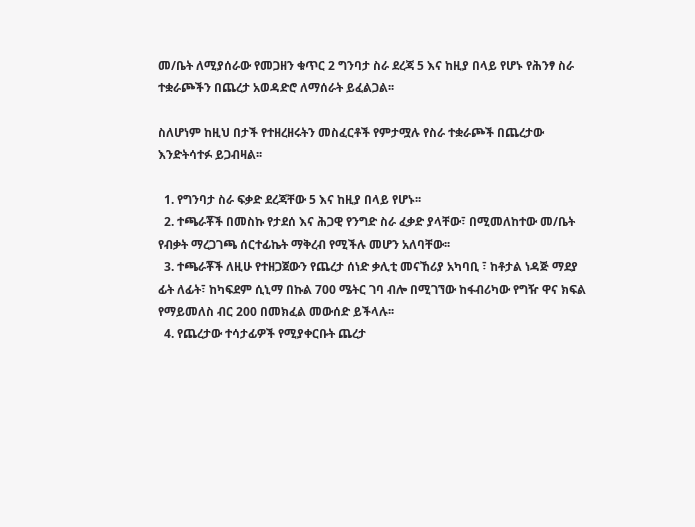መ/ቤት ለሚያሰራው የመጋዘን ቁጥር 2 ግንባታ ስራ ደረጃ 5 እና ከዚያ በላይ የሆኑ የሕንፃ ስራ ተቋራጮችን በጨረታ አወዳድሮ ለማሰራት ይፈልጋል፡፡

ስለሆነም ከዚህ በታች የተዘረዘሩትን መስፈርቶች የምታሟሉ የስራ ተቋራጮች በጨረታው እንድትሳተፉ ይጋብዛል፡፡

  1. የግንባታ ስራ ፍቃድ ደረጃቸው 5 እና ከዚያ በላይ የሆኑ፡፡
  2. ተጫራቾች በመስኩ የታደሰ እና ሕጋዊ የንግድ ስራ ፈቃድ ያላቸው፣ በሚመለከተው መ/ቤት የብቃት ማረጋገጫ ሰርተፊኬት ማቅረብ የሚችሉ መሆን አለባቸው፡፡
  3. ተጫራቾች ለዚሁ የተዘጋጀውን የጨረታ ሰነድ ቃሊቲ መናኸሪያ አካባቢ ፣ ከቶታል ነዳጅ ማደያ ፊት ለፊት፣ ከካፍደም ሲኒማ በኩል 700 ሜትር ገባ ብሎ በሚገኘው ከፋብሪካው የግዥ ዋና ክፍል የማይመለስ ብር 200 በመክፈል መውሰድ ይችላሉ፡፡
  4. የጨረታው ተሳታፊዎች የሚያቀርቡት ጨረታ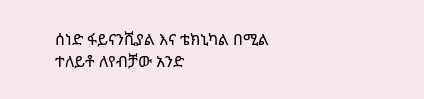ሰነድ ፋይናንሺያል እና ቴክኒካል በሚል ተለይቶ ለየብቻው አንድ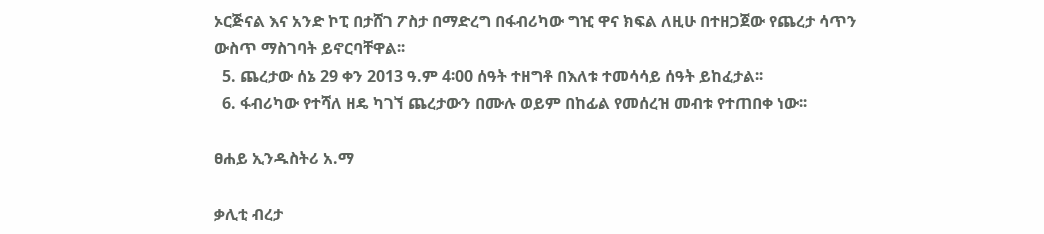ኦርጅናል እና አንድ ኮፒ በታሸገ ፖስታ በማድረግ በፋብሪካው ግዢ ዋና ክፍል ለዚሁ በተዘጋጀው የጨረታ ሳጥን ውስጥ ማስገባት ይኖርባቸዋል፡፡
  5. ጨረታው ሰኔ 29 ቀን 2013 ዓ.ም 4፡00 ሰዓት ተዘግቶ በእለቱ ተመሳሳይ ሰዓት ይከፈታል፡፡
  6. ፋብሪካው የተሻለ ዘዴ ካገኘ ጨረታውን በሙሉ ወይም በከፊል የመሰረዝ መብቱ የተጠበቀ ነው፡፡

ፀሐይ ኢንዱስትሪ አ.ማ

ቃሊቲ ብረታ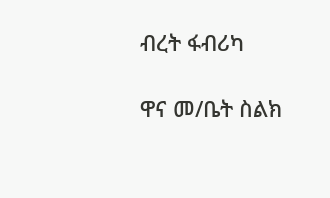ብረት ፋብሪካ

ዋና መ/ቤት ስልክ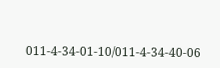011-4-34-01-10/011-4-34-40-06